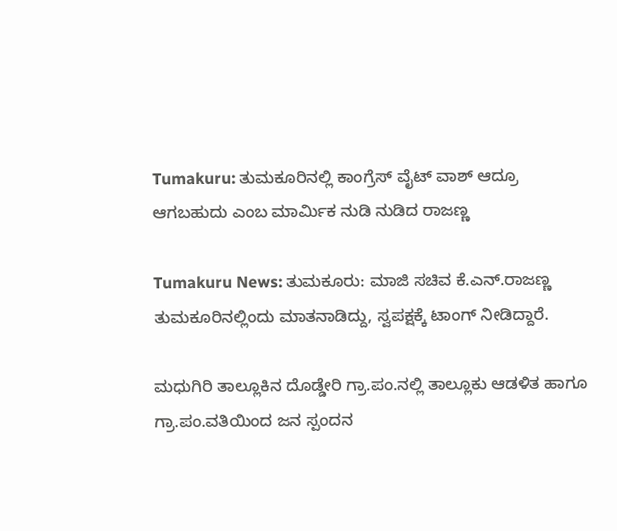Tumakuru: ತುಮಕೂರಿನಲ್ಲಿ ಕಾಂಗ್ರೆಸ್ ವೈಟ್ ವಾಶ್ ಆದ್ರೂ ಆಗಬಹುದು ಎಂಬ ಮಾರ್ಮಿಕ ನುಡಿ ನುಡಿದ ರಾಜಣ್ಣ

Tumakuru News: ತುಮಕೂರು: ಮಾಜಿ ಸಚಿವ ಕೆ.ಎನ್.ರಾಜಣ್ಣ ತುಮಕೂರಿನಲ್ಲಿಂದು ಮಾತನಾಡಿದ್ದು, ಸ್ವಪಕ್ಷಕ್ಕೆ ಟಾಂಗ್ ನೀಡಿದ್ದಾರೆ.

ಮಧುಗಿರಿ ತಾಲ್ಲೂಕಿನ ದೊಡ್ಡೇರಿ ಗ್ರಾ.ಪಂ.ನಲ್ಲಿ ತಾಲ್ಲೂಕು ಆಡಳಿತ ಹಾಗೂ ಗ್ರಾ.ಪಂ.ವತಿಯಿಂದ ಜನ ಸ್ಪಂದನ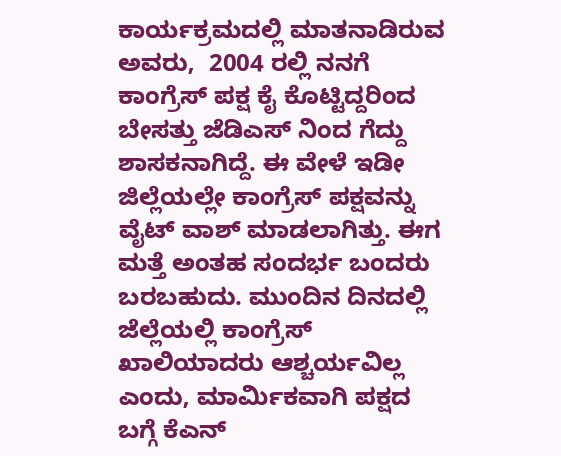ಕಾರ್ಯಕ್ರಮದಲ್ಲಿ ಮಾತನಾಡಿರುವ ಅವರು,  2004 ರಲ್ಲಿ ನನಗೆ ಕಾಂಗ್ರೆಸ್ ಪಕ್ಷ ಕೈ ಕೊಟ್ಟಿದ್ದರಿಂದ ಬೇಸತ್ತು ಜೆಡಿಎಸ್ ನಿಂದ ಗೆದ್ದು ಶಾಸಕನಾಗಿದ್ದೆ. ಈ ವೇಳೆ ಇಡೀ ಜಿಲ್ಲೆಯಲ್ಲೇ ಕಾಂಗ್ರೆಸ್ ಪಕ್ಷವನ್ನು ವೈಟ್ ವಾಶ್ ಮಾಡಲಾಗಿತ್ತು. ಈಗ ಮತ್ತೆ ಅಂತಹ ಸಂದರ್ಭ ಬಂದರು ಬರಬಹುದು. ಮುಂದಿನ ದಿನದಲ್ಲಿ ಜೆಲ್ಲೆಯಲ್ಲಿ ಕಾಂಗ್ರೆಸ್ ಖಾಲಿಯಾದರು ಆಶ್ಚರ್ಯವಿಲ್ಲ ಎಂದು, ಮಾರ್ಮಿಕವಾಗಿ ಪಕ್ಷದ ಬಗ್ಗೆ ಕೆಎನ್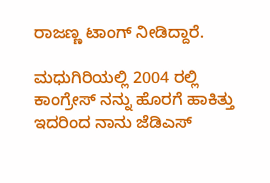ರಾಜಣ್ಣ ಟಾಂಗ್ ನೀಡಿದ್ದಾರೆ.

ಮಧುಗಿರಿಯಲ್ಲಿ 2004 ರಲ್ಲಿ ಕಾಂಗ್ರೇಸ್ ನನ್ನು ಹೊರಗೆ ಹಾಕಿತ್ತು ಇದರಿಂದ ನಾನು ಜೆಡಿಎಸ್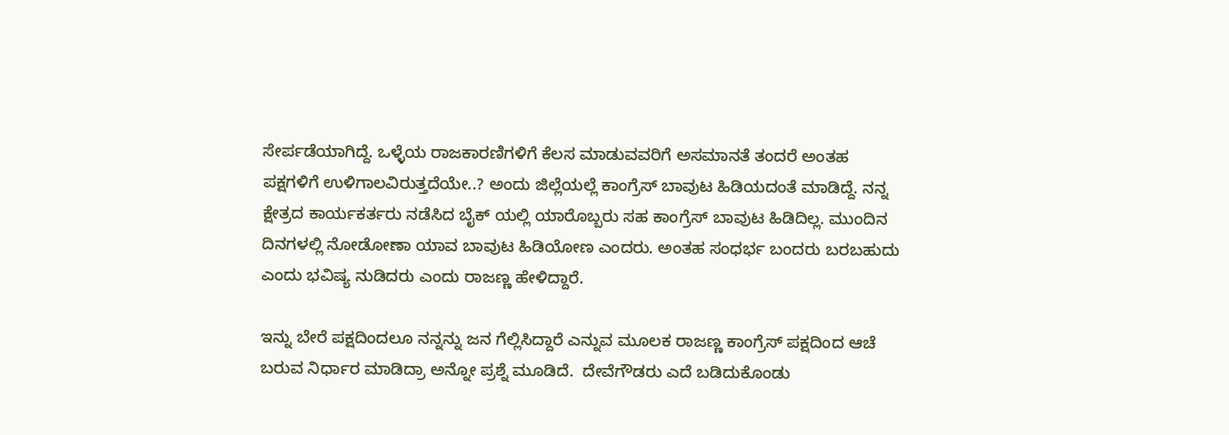ಸೇರ್ಪಡೆಯಾಗಿದ್ದೆ. ಒಳ್ಳೆಯ ರಾಜಕಾರಣಿಗಳಿಗೆ ಕೆಲಸ ಮಾಡುವವರಿಗೆ ಅಸಮಾನತೆ ತಂದರೆ ಅಂತಹ ಪಕ್ಷಗಳಿಗೆ ಉಳಿಗಾಲವಿರುತ್ತದೆಯೇ..? ಅಂದು ಜಿಲ್ಲೆಯಲ್ಲೆ ಕಾಂಗ್ರೆಸ್ ಬಾವುಟ ಹಿಡಿಯದಂತೆ ಮಾಡಿದ್ದೆ. ನನ್ನ ಕ್ಷೇತ್ರದ ಕಾರ್ಯಕರ್ತರು ನಡೆಸಿದ ಬೈಕ್ ಯಲ್ಲಿ ಯಾರೊಬ್ಬರು ಸಹ ಕಾಂಗ್ರೆಸ್ ಬಾವುಟ ಹಿಡಿದಿಲ್ಲ. ಮುಂದಿನ ದಿನಗಳಲ್ಲಿ ನೋಡೋಣಾ ಯಾವ ಬಾವುಟ ಹಿಡಿಯೋಣ ಎಂದರು. ಅಂತಹ ಸಂಧರ್ಭ ಬಂದರು ಬರಬಹುದು ಎಂದು ಭವಿಷ್ಯ ನುಡಿದರು ಎಂದು ರಾಜಣ್ಣ ಹೇಳಿದ್ದಾರೆ.

ಇನ್ನು ಬೇರೆ ಪಕ್ಷದಿಂದಲೂ ನನ್ನನ್ನು ಜನ ಗೆಲ್ಲಿಸಿದ್ದಾರೆ ಎನ್ನುವ ಮೂಲಕ ರಾಜಣ್ಣ ಕಾಂಗ್ರೆಸ್ ಪಕ್ಷದಿಂದ ಆಚೆ ಬರುವ ನಿರ್ಧಾರ ಮಾಡಿದ್ರಾ ಅನ್ನೋ ಪ್ರಶ್ನೆ ಮೂಡಿದೆ.  ದೇವೆಗೌಡರು ಎದೆ ಬಡಿದುಕೊಂಡು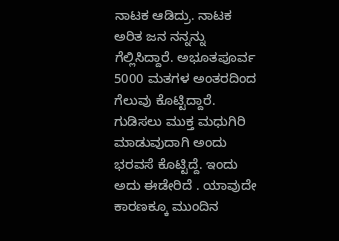ನಾಟಕ ಆಡಿದ್ರು. ನಾಟಕ ಅರಿತ ಜನ ನನ್ನನ್ನು ಗೆಲ್ಲಿಸಿದ್ದಾರೆ. ಅಭೂತಪೂರ್ವ 5000 ಮತಗಳ ಅಂತರದಿಂದ ಗೆಲುವು ಕೊಟ್ಟಿದ್ದಾರೆ. ಗುಡಿಸಲು ಮುಕ್ತ ಮಧುಗಿರಿ ಮಾಡುವುದಾಗಿ ಅಂದು ಭರವಸೆ ಕೊಟ್ಟಿದ್ದೆ. ಇಂದು ಅದು ಈಡೇರಿದೆ . ಯಾವುದೇ ಕಾರಣಕ್ಕೂ ಮುಂದಿನ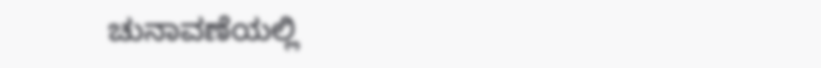ಚುನಾವಣೆಯಲ್ಲಿ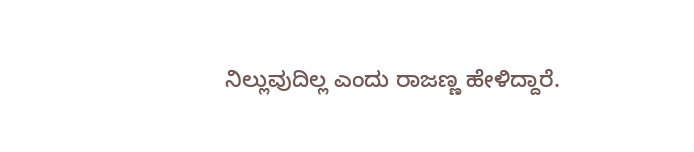ನಿಲ್ಲುವುದಿಲ್ಲ ಎಂದು ರಾಜಣ್ಣ ಹೇಳಿದ್ದಾರೆ.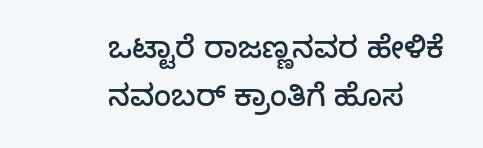ಒಟ್ಟಾರೆ ರಾಜಣ್ಣನವರ ಹೇಳಿಕೆ ನವಂಬರ್ ಕ್ರಾಂತಿಗೆ ಹೊಸ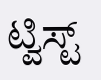ಟ್ವಿಸ್ಟ್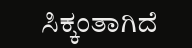ಸಿಕ್ಕಂತಾಗಿದೆ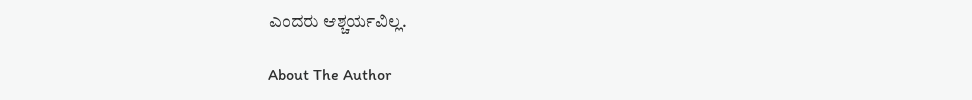ಎಂದರು ಆಶ್ಚರ್ಯವಿಲ್ಲ.

About The Author